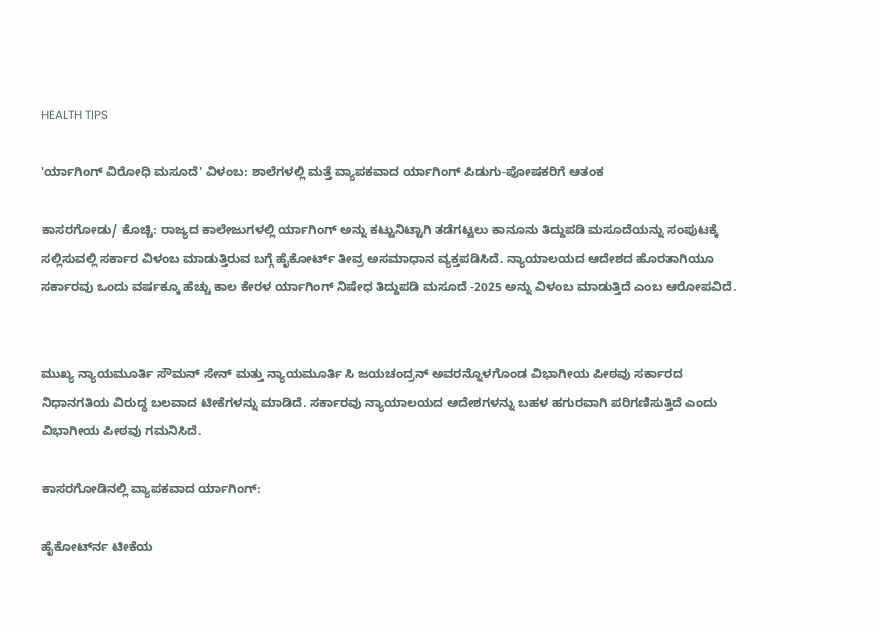HEALTH TIPS

'ರ್ಯಾಗಿಂಗ್ ವಿರೋಧಿ ಮಸೂದೆ' ವಿಳಂಬ: ಶಾಲೆಗಳಲ್ಲಿ ಮತ್ತೆ ವ್ಯಾಪಕವಾದ ರ್ಯಾಗಿಂಗ್ ಪಿಡುಗು-ಪೋಷಕರಿಗೆ ಆತಂಕ

ಕಾಸರಗೋಡು/ ಕೊಚ್ಚಿ: ರಾಜ್ಯದ ಕಾಲೇಜುಗಳಲ್ಲಿ ರ್ಯಾಗಿಂಗ್ ಅನ್ನು ಕಟ್ಟುನಿಟ್ಟಾಗಿ ತಡೆಗಟ್ಟಲು ಕಾನೂನು ತಿದ್ದುಪಡಿ ಮಸೂದೆಯನ್ನು ಸಂಪುಟಕ್ಕೆ ಸಲ್ಲಿಸುವಲ್ಲಿ ಸರ್ಕಾರ ವಿಳಂಬ ಮಾಡುತ್ತಿರುವ ಬಗ್ಗೆ ಹೈಕೋರ್ಟ್ ತೀವ್ರ ಅಸಮಾಧಾನ ವ್ಯಕ್ತಪಡಿಸಿದೆ. ನ್ಯಾಯಾಲಯದ ಆದೇಶದ ಹೊರತಾಗಿಯೂ ಸರ್ಕಾರವು ಒಂದು ವರ್ಷಕ್ಕೂ ಹೆಚ್ಚು ಕಾಲ ಕೇರಳ ರ್ಯಾಗಿಂಗ್ ನಿಷೇಧ ತಿದ್ದುಪಡಿ ಮಸೂದೆ -2025 ಅನ್ನು ವಿಳಂಬ ಮಾಡುತ್ತಿದೆ ಎಂಬ ಆರೋಪವಿದೆ.


ಮುಖ್ಯ ನ್ಯಾಯಮೂರ್ತಿ ಸೌಮನ್ ಸೇನ್ ಮತ್ತು ನ್ಯಾಯಮೂರ್ತಿ ಸಿ ಜಯಚಂದ್ರನ್ ಅವರನ್ನೊಳಗೊಂಡ ವಿಭಾಗೀಯ ಪೀಠವು ಸರ್ಕಾರದ ನಿಧಾನಗತಿಯ ವಿರುದ್ಧ ಬಲವಾದ ಟೀಕೆಗಳನ್ನು ಮಾಡಿದೆ. ಸರ್ಕಾರವು ನ್ಯಾಯಾಲಯದ ಆದೇಶಗಳನ್ನು ಬಹಳ ಹಗುರವಾಗಿ ಪರಿಗಣಿಸುತ್ತಿದೆ ಎಂದು ವಿಭಾಗೀಯ ಪೀಠವು ಗಮನಿಸಿದೆ.

ಕಾಸರಗೋಡಿನಲ್ಲಿ ವ್ಯಾಪಕವಾದ ರ್ಯಾಗಿಂಗ್:

ಹೈಕೋರ್ಟ್‍ನ ಟೀಕೆಯ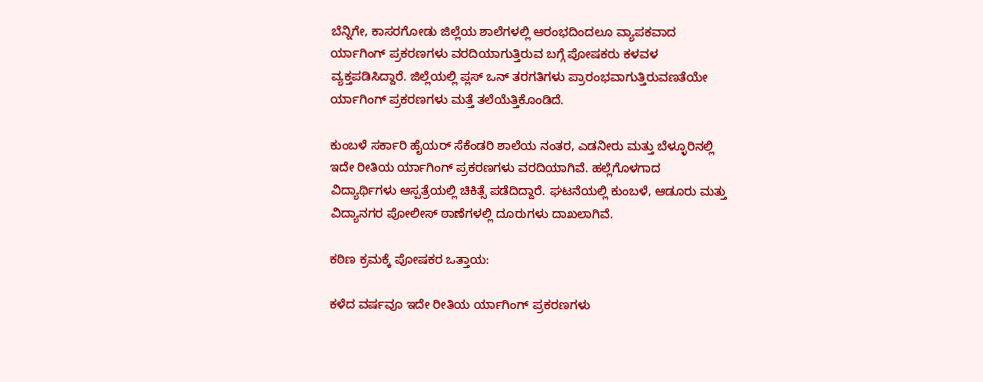ಬೆನ್ನಿಗೇ, ಕಾಸರಗೋಡು ಜಿಲ್ಲೆಯ ಶಾಲೆಗಳಲ್ಲಿ ಆರಂಭದಿಂದಲೂ ವ್ಯಾಪಕವಾದ ರ್ಯಾಗಿಂಗ್ ಪ್ರಕರಣಗಳು ವರದಿಯಾಗುತ್ತಿರುವ ಬಗ್ಗೆ ಪೋಷಕರು ಕಳವಳ ವ್ಯಕ್ತಪಡಿಸಿದ್ದಾರೆ. ಜಿಲ್ಲೆಯಲ್ಲಿ ಪ್ಲಸ್ ಒನ್ ತರಗತಿಗಳು ಪ್ರಾರಂಭವಾಗುತ್ತಿರುವಣತೆಯೇ ರ್ಯಾಗಿಂಗ್ ಪ್ರಕರಣಗಳು ಮತ್ತೆ ತಲೆಯೆತ್ತಿಕೊಂಡಿದೆ.

ಕುಂಬಳೆ ಸರ್ಕಾರಿ ಹೈಯರ್ ಸೆಕೆಂಡರಿ ಶಾಲೆಯ ನಂತರ, ಎಡನೀರು ಮತ್ತು ಬೆಳ್ಳೂರಿನಲ್ಲಿ ಇದೇ ರೀತಿಯ ರ್ಯಾಗಿಂಗ್ ಪ್ರಕರಣಗಳು ವರದಿಯಾಗಿವೆ. ಹಲ್ಲೆಗೊಳಗಾದ ವಿದ್ಯಾರ್ಥಿಗಳು ಆಸ್ಪತ್ರೆಯಲ್ಲಿ ಚಿಕಿತ್ಸೆ ಪಡೆದಿದ್ದಾರೆ. ಘಟನೆಯಲ್ಲಿ ಕುಂಬಳೆ, ಆಡೂರು ಮತ್ತು ವಿದ್ಯಾನಗರ ಪೋಲೀಸ್ ಠಾಣೆಗಳಲ್ಲಿ ದೂರುಗಳು ದಾಖಲಾಗಿವೆ.

ಕಠಿಣ ಕ್ರಮಕ್ಕೆ ಪೋಷಕರ ಒತ್ತಾಯ:

ಕಳೆದ ವರ್ಷವೂ ಇದೇ ರೀತಿಯ ರ್ಯಾಗಿಂಗ್ ಪ್ರಕರಣಗಳು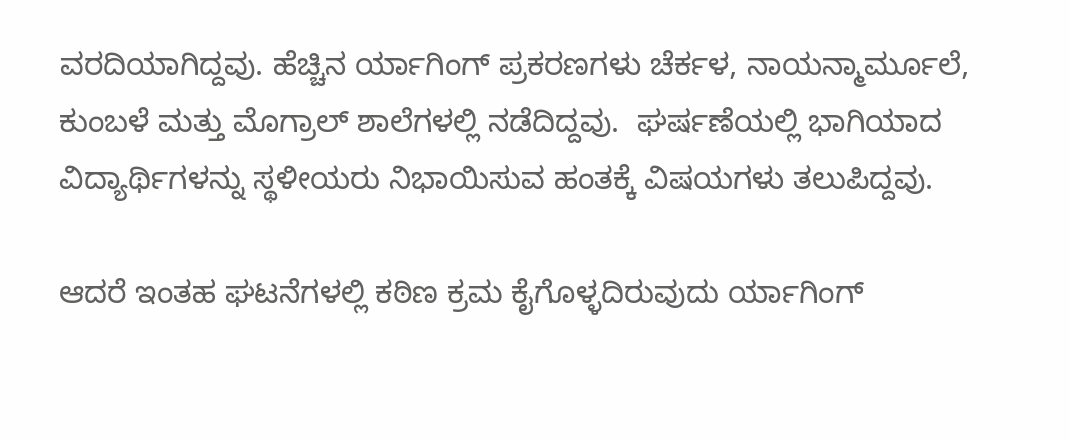ವರದಿಯಾಗಿದ್ದವು. ಹೆಚ್ಚಿನ ರ್ಯಾಗಿಂಗ್ ಪ್ರಕರಣಗಳು ಚೆರ್ಕಳ, ನಾಯನ್ಮಾರ್ಮೂಲೆ, ಕುಂಬಳೆ ಮತ್ತು ಮೊಗ್ರಾಲ್ ಶಾಲೆಗಳಲ್ಲಿ ನಡೆದಿದ್ದವು.  ಘರ್ಷಣೆಯಲ್ಲಿ ಭಾಗಿಯಾದ ವಿದ್ಯಾರ್ಥಿಗಳನ್ನು ಸ್ಥಳೀಯರು ನಿಭಾಯಿಸುವ ಹಂತಕ್ಕೆ ವಿಷಯಗಳು ತಲುಪಿದ್ದವು.

ಆದರೆ ಇಂತಹ ಘಟನೆಗಳಲ್ಲಿ ಕಠಿಣ ಕ್ರಮ ಕೈಗೊಳ್ಳದಿರುವುದು ರ್ಯಾಗಿಂಗ್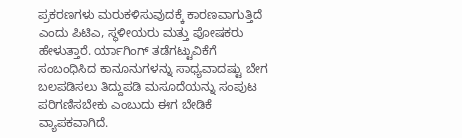ಪ್ರಕರಣಗಳು ಮರುಕಳಿಸುವುದಕ್ಕೆ ಕಾರಣವಾಗುತ್ತಿದೆ ಎಂದು ಪಿಟಿಎ, ಸ್ಥಳೀಯರು ಮತ್ತು ಪೋಷಕರು ಹೇಳುತ್ತಾರೆ. ರ್ಯಾಗಿಂಗ್ ತಡೆಗಟ್ಟುವಿಕೆಗೆ ಸಂಬಂಧಿಸಿದ ಕಾನೂನುಗಳನ್ನು ಸಾಧ್ಯವಾದಷ್ಟು ಬೇಗ ಬಲಪಡಿಸಲು ತಿದ್ದುಪಡಿ ಮಸೂದೆಯನ್ನು ಸಂಪುಟ ಪರಿಗಣಿಸಬೇಕು ಎಂಬುದು ಈಗ ಬೇಡಿಕೆ ವ್ಯಾಪಕವಾಗಿದೆ.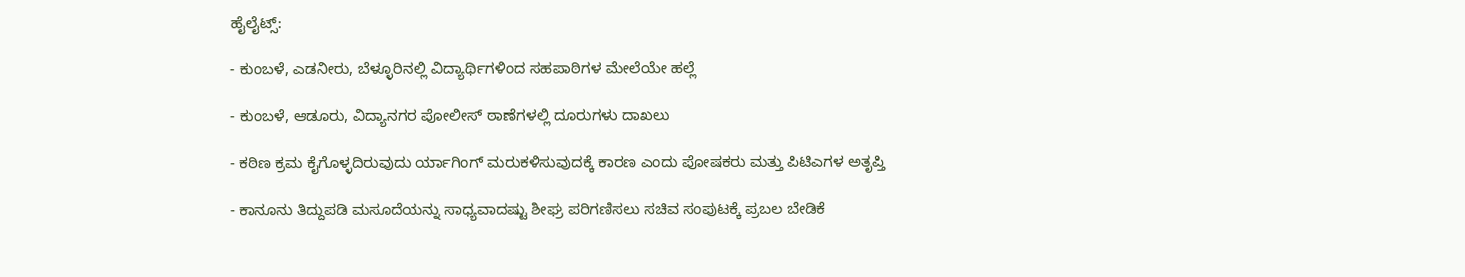ಹೈಲೈಟ್ಸ್:

- ಕುಂಬಳೆ, ಎಡನೀರು, ಬೆಳ್ಳೂರಿನಲ್ಲಿ ವಿದ್ಯಾರ್ಥಿಗಳಿಂದ ಸಹಪಾಠಿಗಳ ಮೇಲೆಯೇ ಹಲ್ಲೆ

- ಕುಂಬಳೆ, ಆಡೂರು, ವಿದ್ಯಾನಗರ ಪೋಲೀಸ್ ಠಾಣೆಗಳಲ್ಲಿ ದೂರುಗಳು ದಾಖಲು

- ಕಠಿಣ ಕ್ರಮ ಕೈಗೊಳ್ಳದಿರುವುದು ರ್ಯಾಗಿಂಗ್ ಮರುಕಳಿಸುವುದಕ್ಕೆ ಕಾರಣ ಎಂದು ಪೋಷಕರು ಮತ್ತು ಪಿಟಿಎಗಳ ಅತೃಪ್ತಿ

- ಕಾನೂನು ತಿದ್ದುಪಡಿ ಮಸೂದೆಯನ್ನು ಸಾಧ್ಯವಾದಷ್ಟು ಶೀಘ್ರ ಪರಿಗಣಿಸಲು ಸಚಿವ ಸಂಪುಟಕ್ಕೆ ಪ್ರಬಲ ಬೇಡಿಕೆ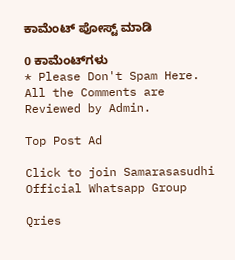ಕಾಮೆಂಟ್‌‌ ಪೋಸ್ಟ್‌ ಮಾಡಿ

0 ಕಾಮೆಂಟ್‌ಗಳು
* Please Don't Spam Here. All the Comments are Reviewed by Admin.

Top Post Ad

Click to join Samarasasudhi Official Whatsapp Group

Qries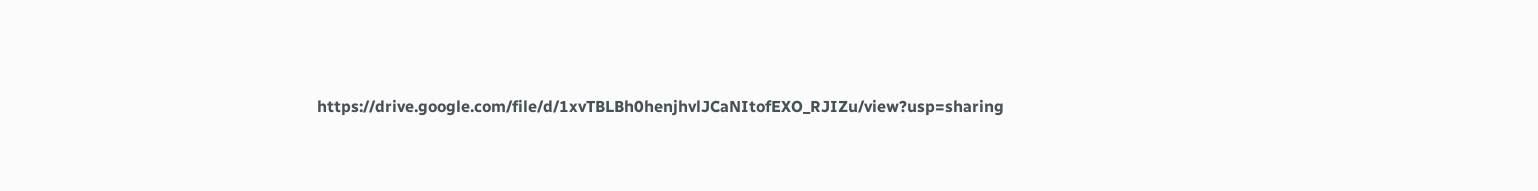https://drive.google.com/file/d/1xvTBLBh0henjhvlJCaNItofEXO_RJIZu/view?usp=sharing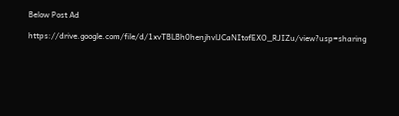Below Post Ad

https://drive.google.com/file/d/1xvTBLBh0henjhvlJCaNItofEXO_RJIZu/view?usp=sharing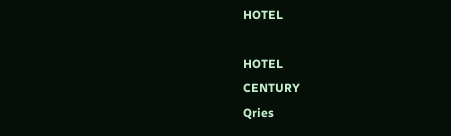HOTEL

HOTEL
CENTURY
Qries